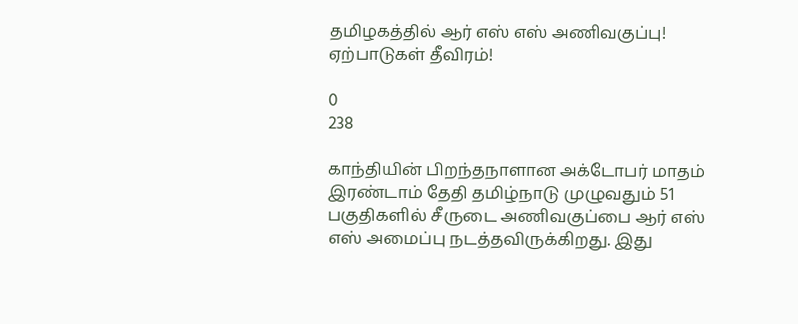தமிழகத்தில் ஆர் எஸ் எஸ் அணிவகுப்பு! ஏற்பாடுகள் தீவிரம்!

0
238

காந்தியின் பிறந்தநாளான அக்டோபர் மாதம் இரண்டாம் தேதி தமிழ்நாடு முழுவதும் 51 பகுதிகளில் சீருடை அணிவகுப்பை ஆர் எஸ் எஸ் அமைப்பு நடத்தவிருக்கிறது. இது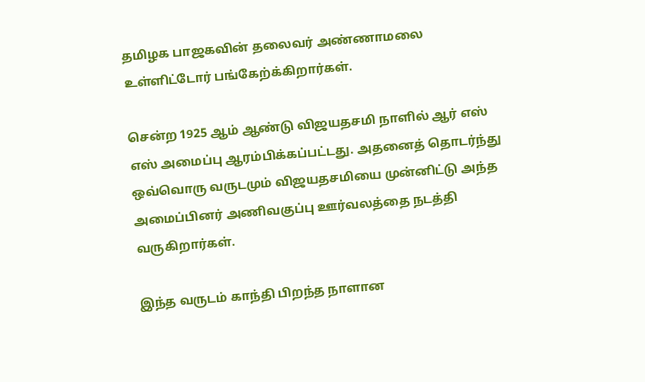தமிழக பாஜகவின் தலைவர் அண்ணாமலை உள்ளிட்டோர் பங்கேற்க்கிறார்கள்.

சென்ற 1925 ஆம் ஆண்டு விஜயதசமி நாளில் ஆர் எஸ் எஸ் அமைப்பு ஆரம்பிக்கப்பட்டது. அதனைத் தொடர்ந்து ஒவ்வொரு வருடமும் விஜயதசமியை முன்னிட்டு அந்த அமைப்பினர் அணிவகுப்பு ஊர்வலத்தை நடத்தி வருகிறார்கள்.

இந்த வருடம் காந்தி பிறந்த நாளான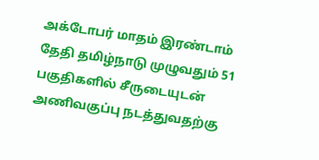அக்டோபர் மாதம் இரண்டாம் தேதி தமிழ்நாடு முழுவதும் 51 பகுதிகளில் சீருடையுடன் அணிவகுப்பு நடத்துவதற்கு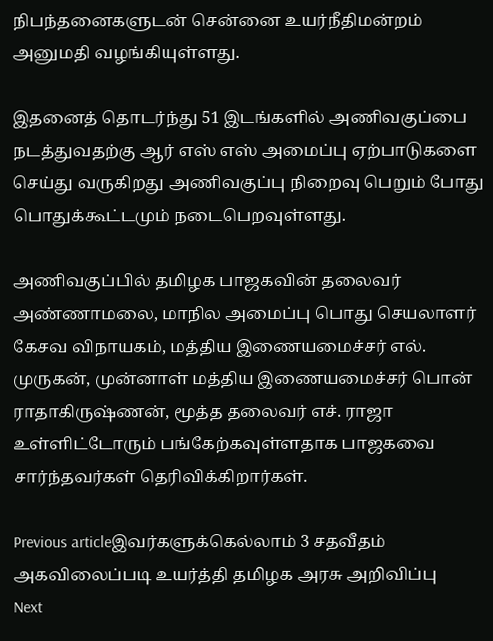நிபந்தனைகளுடன் சென்னை உயர்நீதிமன்றம் அனுமதி வழங்கியுள்ளது.

இதனைத் தொடர்ந்து 51 இடங்களில் அணிவகுப்பை நடத்துவதற்கு ஆர் எஸ் எஸ் அமைப்பு ஏற்பாடுகளை செய்து வருகிறது அணிவகுப்பு நிறைவு பெறும் போது பொதுக்கூட்டமும் நடைபெறவுள்ளது.

அணிவகுப்பில் தமிழக பாஜகவின் தலைவர் அண்ணாமலை, மாநில அமைப்பு பொது செயலாளர் கேசவ விநாயகம், மத்திய இணையமைச்சர் எல். முருகன், முன்னாள் மத்திய இணையமைச்சர் பொன் ராதாகிருஷ்ணன், மூத்த தலைவர் எச். ராஜா உள்ளிட்டோரும் பங்கேற்கவுள்ளதாக பாஜகவை சார்ந்தவர்கள் தெரிவிக்கிறார்கள்.

Previous articleஇவர்களுக்கெல்லாம் 3 சதவீதம் அகவிலைப்படி உயர்த்தி தமிழக அரசு அறிவிப்பு
Next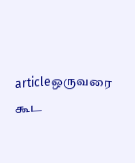articleஒருவரை கூட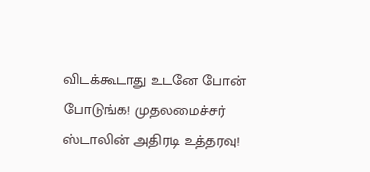விடக்கூடாது உடனே போன் போடுங்க! முதலமைச்சர் ஸ்டாலின் அதிரடி உத்தரவு!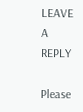LEAVE A REPLY

Please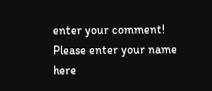enter your comment!
Please enter your name here